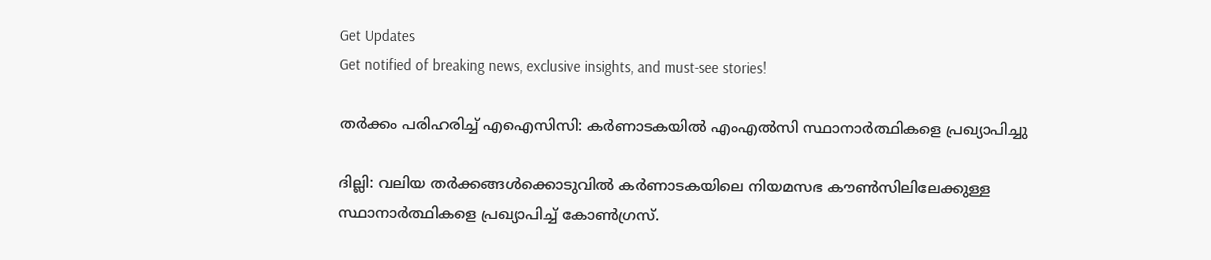Get Updates
Get notified of breaking news, exclusive insights, and must-see stories!

തർക്കം പരിഹരിച്ച് എഐസിസി: കർണാടകയില്‍ എംഎല്‍സി സ്ഥാനാർത്ഥികളെ പ്രഖ്യാപിച്ചു

ദില്ലി: വലിയ തർക്കങ്ങള്‍ക്കൊടുവില്‍ കർണാടകയിലെ നിയമസഭ കൗൺസിലിലേക്കുള്ള സ്ഥാനാർത്ഥികളെ പ്രഖ്യാപിച്ച് കോണ്‍ഗ്രസ്.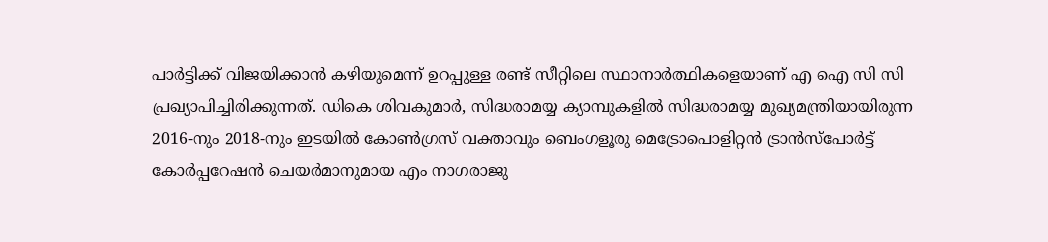പാർട്ടിക്ക് വിജയിക്കാന്‍ കഴിയുമെന്ന് ഉറപ്പുള്ള രണ്ട് സീറ്റിലെ സ്ഥാനാർത്ഥികളെയാണ് എ ഐ സി സി പ്രഖ്യാപിച്ചിരിക്കുന്നത്. ഡികെ ശിവകുമാർ, സിദ്ധരാമയ്യ ക്യാമ്പുകളില്‍ സിദ്ധരാമയ്യ മുഖ്യമന്ത്രിയായിരുന്ന 2016-നും 2018-നും ഇടയിൽ കോൺഗ്രസ് വക്താവും ബെംഗളൂരു മെട്രോപൊളിറ്റൻ ട്രാൻസ്‌പോർട്ട് കോർപ്പറേഷൻ ചെയർമാനുമായ എം നാഗരാജു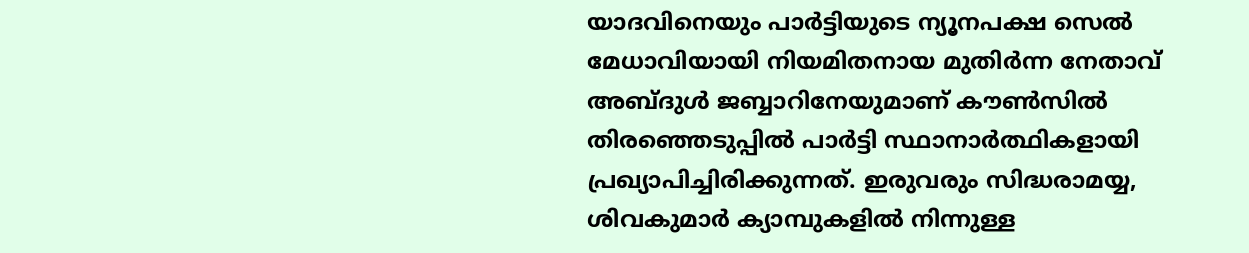യാദവിനെയും പാർട്ടിയുടെ ന്യൂനപക്ഷ സെൽ മേധാവിയായി നിയമിതനായ മുതിർന്ന നേതാവ് അബ്ദുൾ ജബ്ബാറിനേയുമാണ് കൗൺസില്‍ തിരഞ്ഞെടുപ്പില്‍ പാർട്ടി സ്ഥാനാർത്ഥികളായി പ്രഖ്യാപിച്ചിരിക്കുന്നത്. ഇരുവരും സിദ്ധരാമയ്യ, ശിവകുമാർ ക്യാമ്പുകളില്‍ നിന്നുള്ള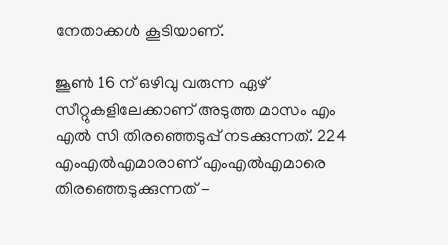നേതാക്കള്‍ കൂടിയാണ്.

ജൂൺ 16 ന് ഒഴിവു വരുന്ന ഏഴ് സീറ്റുകളിലേക്കാണ് അടുത്ത മാസം എം എൽ സി തിരഞ്ഞെടുപ്പ് നടക്കുന്നത്. 224 എംഎൽഎമാരാണ് എംഎൽഎമാരെ തിരഞ്ഞെടുക്കുന്നത് -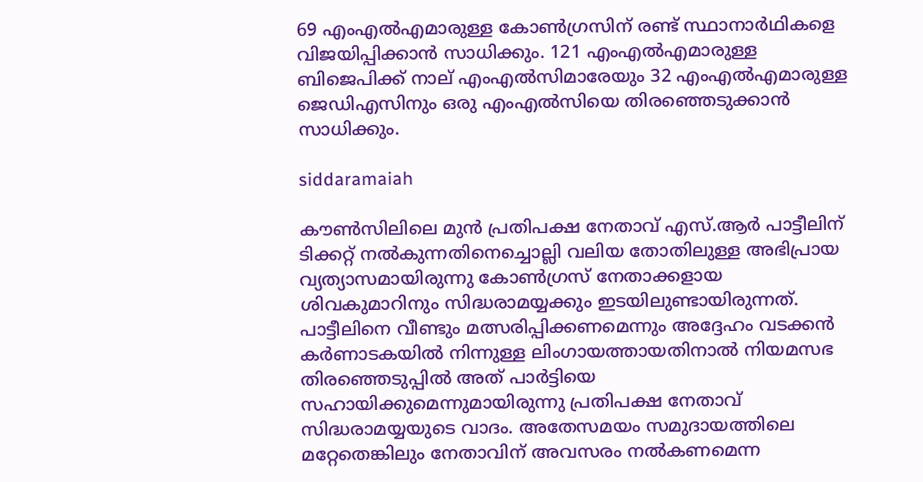69 എംഎൽഎമാരുള്ള കോൺഗ്രസിന് രണ്ട് സ്ഥാനാർഥികളെ വിജയിപ്പിക്കാന്‍ സാധിക്കും. 121 എംഎൽഎമാരുള്ള ബിജെപിക്ക് നാല് എംഎൽസിമാരേയും 32 എംഎൽഎമാരുള്ള ജെഡിഎസിനും ഒരു എംഎൽസിയെ തിരഞ്ഞെടുക്കാൻ സാധിക്കും.

siddaramaiah

കൗൺസിലിലെ മുൻ പ്രതിപക്ഷ നേതാവ് എസ്.ആർ പാട്ടീലിന് ടിക്കറ്റ് നൽകുന്നതിനെച്ചൊല്ലി വലിയ തോതിലുള്ള അഭിപ്രായ വ്യത്യാസമായിരുന്നു കോൺഗ്രസ് നേതാക്കളായ ശിവകുമാറിനും സിദ്ധരാമയ്യക്കും ഇടയിലുണ്ടായിരുന്നത്. പാട്ടീലിനെ വീണ്ടും മത്സരിപ്പിക്കണമെന്നും അദ്ദേഹം വടക്കൻ കർണാടകയിൽ നിന്നുള്ള ലിംഗായത്തായതിനാല്‍ നിയമസഭ തിരഞ്ഞെടുപ്പില്‍ അത് പാർട്ടിയെ സഹായിക്കുമെന്നുമായിരുന്നു പ്രതിപക്ഷ നേതാവ് സിദ്ധരാമയ്യയുടെ വാദം. അതേസമയം സമുദായത്തിലെ മറ്റേതെങ്കിലും നേതാവിന് അവസരം നൽകണമെന്ന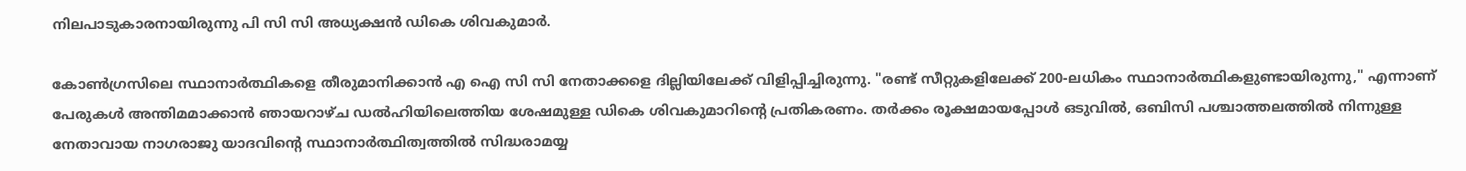നിലപാടുകാരനായിരുന്നു പി സി സി അധ്യക്ഷന്‍ ഡികെ ശിവകുമാർ.

കോണ്‍ഗ്രസിലെ സ്ഥാനാർത്ഥികളെ തീരുമാനിക്കാന്‍ എ ഐ സി സി നേതാക്കളെ ദില്ലിയിലേക്ക് വിളിപ്പിച്ചിരുന്നു. "രണ്ട് സീറ്റുകളിലേക്ക് 200-ലധികം സ്ഥാനാർത്ഥികളുണ്ടായിരുന്നു," എന്നാണ് പേരുകൾ അന്തിമമാക്കാൻ ഞായറാഴ്ച ഡൽഹിയിലെത്തിയ ശേഷമുള്ള ഡികെ ശിവകുമാറിന്റെ പ്രതികരണം. തർക്കം രൂക്ഷമായപ്പോള്‍ ഒടുവിൽ, ഒബിസി പശ്ചാത്തലത്തിൽ നിന്നുള്ള നേതാവായ നാഗരാജു യാദവിന്റെ സ്ഥാനാർത്ഥിത്വത്തിൽ സിദ്ധരാമയ്യ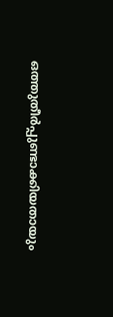ഒത്തുതീർപ്പുണ്ടാക്കിയതായും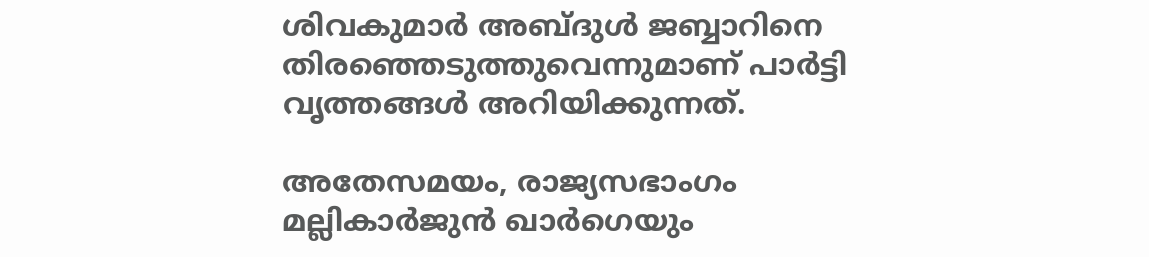ശിവകുമാർ അബ്ദുൾ ജബ്ബാറിനെ തിരഞ്ഞെടുത്തുവെന്നുമാണ് പാർട്ടി വൃത്തങ്ങൾ അറിയിക്കുന്നത്.

അതേസമയം, രാജ്യസഭാംഗം മല്ലികാർജുൻ ഖാർഗെയും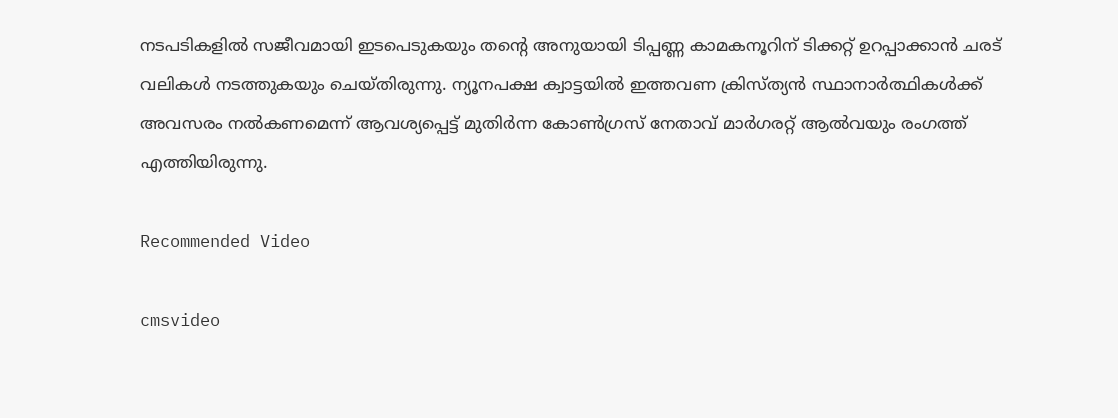നടപടികളിൽ സജീവമായി ഇടപെടുകയും തന്റെ അനുയായി ടിപ്പണ്ണ കാമകനൂറിന് ടിക്കറ്റ് ഉറപ്പാക്കാന്‍ ചരട് വലികള്‍ നടത്തുകയും ചെയ്തിരുന്നു. ന്യൂനപക്ഷ ക്വാട്ടയിൽ ഇത്തവണ ക്രിസ്ത്യൻ സ്ഥാനാർത്ഥികൾക്ക് അവസരം നൽകണമെന്ന് ആവശ്യപ്പെട്ട് മുതിർന്ന കോൺഗ്രസ് നേതാവ് മാർഗരറ്റ് ആൽവയും രംഗത്ത് എത്തിയിരുന്നു.

Recommended Video

cmsvideo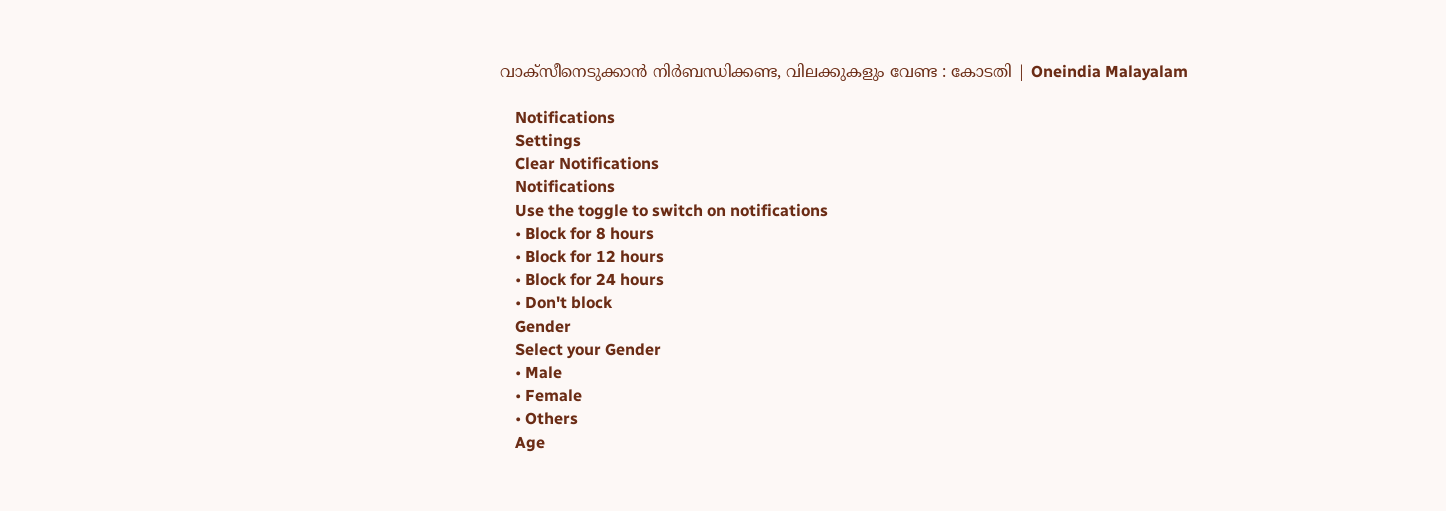വാക്സീനെടുക്കാന്‍ നിര്‍ബന്ധിക്കണ്ട, വിലക്കുകളും വേണ്ട : കോടതി | Oneindia Malayalam

    Notifications
    Settings
    Clear Notifications
    Notifications
    Use the toggle to switch on notifications
    • Block for 8 hours
    • Block for 12 hours
    • Block for 24 hours
    • Don't block
    Gender
    Select your Gender
    • Male
    • Female
    • Others
    Age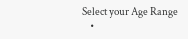Select your Age Range
    •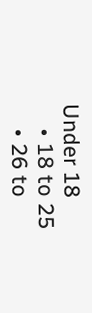Under 18
    • 18 to 25
    • 26 to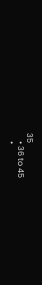35
    • 36 to 45
    •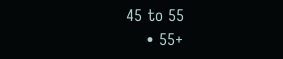45 to 55
    • 55+